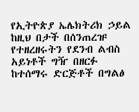የኢትዮጵያ ኤሌክትሪክ ኃይል ከዚህ በታች በሰንጠረዡ የተዘረዘሩትን የደንብ ልብስ አይነቶች ግዥ በዘርፉ ከተሰማሩ ድርጅቶች በግልፅ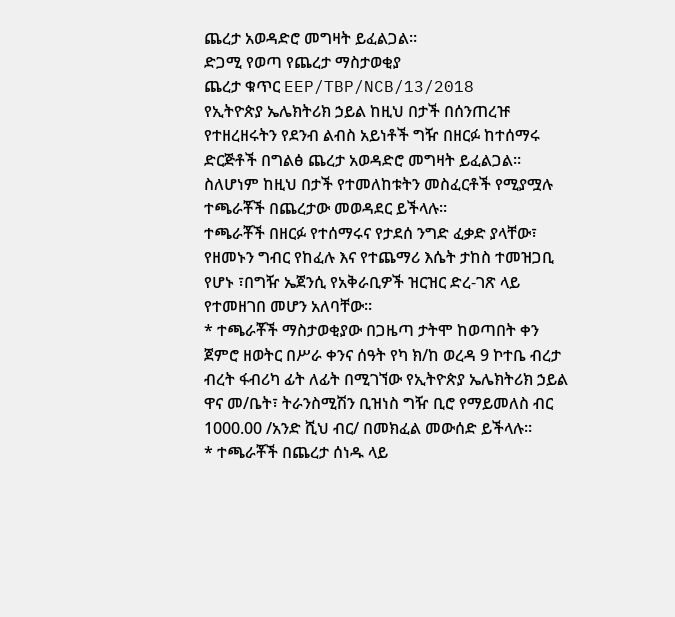ጨረታ አወዳድሮ መግዛት ይፈልጋል።
ድጋሚ የወጣ የጨረታ ማስታወቂያ
ጨረታ ቁጥር EEP/TBP/NCB/13/2018
የኢትዮጵያ ኤሌክትሪክ ኃይል ከዚህ በታች በሰንጠረዡ የተዘረዘሩትን የደንብ ልብስ አይነቶች ግዥ በዘርፉ ከተሰማሩ ድርጅቶች በግልፅ ጨረታ አወዳድሮ መግዛት ይፈልጋል። ስለሆነም ከዚህ በታች የተመለከቱትን መስፈርቶች የሚያሟሉ ተጫራቾች በጨረታው መወዳደር ይችላሉ፡፡
ተጫራቾች በዘርፉ የተሰማሩና የታደሰ ንግድ ፈቃድ ያላቸው፣ የዘመኑን ግብር የከፈሉ እና የተጨማሪ እሴት ታከስ ተመዝጋቢ የሆኑ ፣በግዥ ኤጀንሲ የአቅራቢዎች ዝርዝር ድረ-ገጽ ላይ የተመዘገበ መሆን አለባቸው፡፡
* ተጫራቾች ማስታወቂያው በጋዜጣ ታትሞ ከወጣበት ቀን ጀምሮ ዘወትር በሥራ ቀንና ሰዓት የካ ክ/ከ ወረዳ 9 ኮተቤ ብረታ ብረት ፋብሪካ ፊት ለፊት በሚገኘው የኢትዮጵያ ኤሌክትሪክ ኃይል ዋና መ/ቤት፣ ትራንስሚሽን ቢዝነስ ግዥ ቢሮ የማይመለስ ብር 1000.00 /አንድ ሺህ ብር/ በመክፈል መውሰድ ይችላሉ፡፡
* ተጫራቾች በጨረታ ሰነዱ ላይ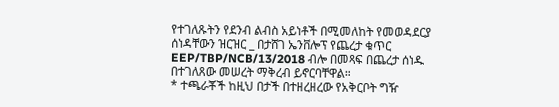የተገለጹትን የደንብ ልብስ አይነቶች በሚመለከት የመወዳደርያ ሰነዳቸውን ዝርዝር _ በታሸገ ኤንቨሎፕ የጨረታ ቁጥር EEP/TBP/NCB/13/2018 ብሎ በመጻፍ በጨረታ ሰነዱ በተገለጸው መሠረት ማቅረብ ይኖርባቸዋል።
* ተጫራቾች ከዚህ በታች በተዘረዘረው የአቅርቦት ግዥ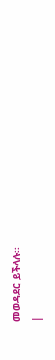መወዳደር ይችላሉ፡፡
|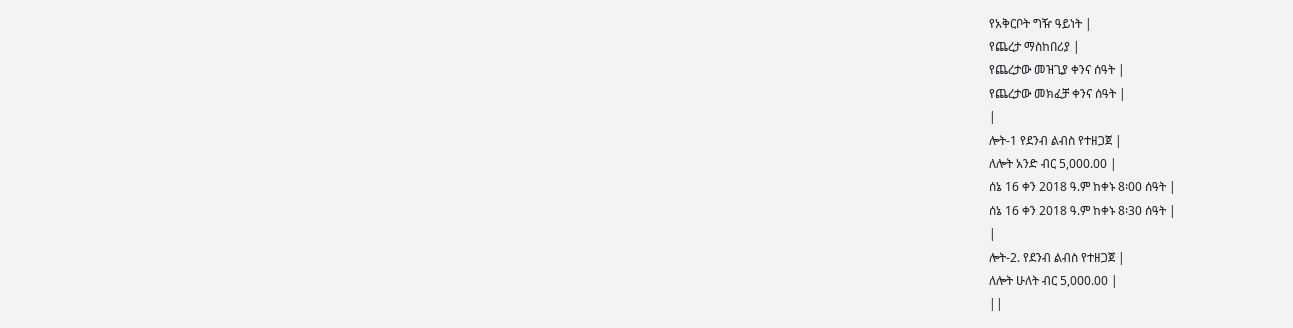የአቅርቦት ግዥ ዓይነት |
የጨረታ ማስከበሪያ |
የጨረታው መዝጊያ ቀንና ሰዓት |
የጨረታው መክፈቻ ቀንና ሰዓት |
|
ሎት-1 የደንብ ልብስ የተዘጋጀ |
ለሎት አንድ ብር 5,000.00 |
ሰኔ 16 ቀን 2018 ዓ.ም ከቀኑ 8፡00 ሰዓት |
ሰኔ 16 ቀን 2018 ዓ.ም ከቀኑ 8፡30 ሰዓት |
|
ሎት-2. የደንብ ልብስ የተዘጋጀ |
ለሎት ሁለት ብር 5,000.00 |
||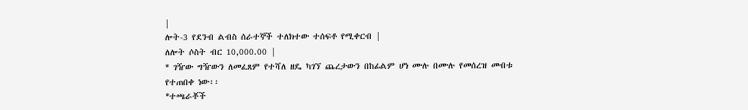|
ሎት-3 የደንብ ልብስ ሰራተኞች ተለክተው ተሰፍቶ የሚቀርብ |
ለሎት ሶስት ብር 10,000.00 |
* ገዥው ግዥውን ለመፈጸም የተሻለ ዘዴ ካገኘ ጨረታውን በከፊልም ሆነ ሙሉ በሙሉ የመሰረዝ መብቱ የተጠበቀ ነው፡፡
*ተጫራቾች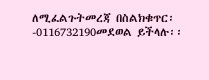ለሚፈልጉትመረጃ በስልክቁጥር፡-0116732190መደወል ይችላሉ፡፡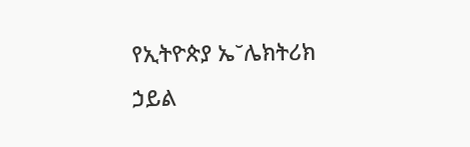የኢትዮጵያ ኤ˘ሌክትሪክ ኃይል